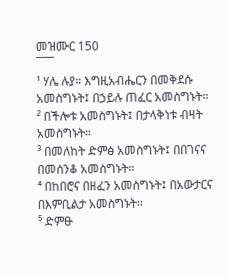መዝሙር 150
¯¯¯
¹ ሃሌ ሉያ። እግዚአብሔርን በመቅደሱ አመስግኑት፤ በኃይሉ ጠፈር አመስግኑት።
² በችሎቱ አመስግኑት፤ በታላቅነቱ ብዛት አመስግኑት።
³ በመለከት ድምፅ አመስግኑት፤ በበገናና በመሰንቆ አመስግኑት።
⁴ በከበሮና በዘፈን አመስግኑት፤ በአውታርና በእምቢልታ አመስግኑት።
⁵ ድምፁ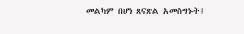መልካም በሆነ ጸናጽል አመስግኑት፤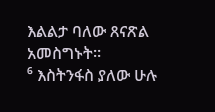እልልታ ባለው ጸናጽል አመስግኑት።
⁶ እስትንፋስ ያለው ሁሉ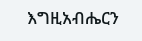እግዚአብሔርን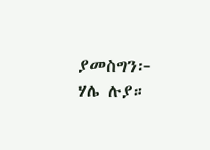ያመስግን፦ ሃሌ ሉያ።